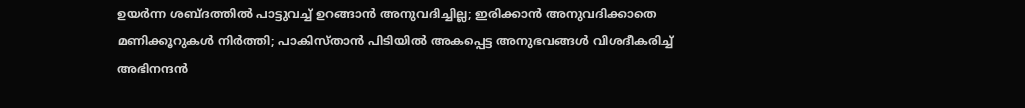ഉയര്‍ന്ന ശബ്ദത്തില്‍ പാട്ടുവച്ച് ഉറങ്ങാന്‍ അനുവദിച്ചില്ല; ഇരിക്കാന്‍ അനുവദിക്കാതെ മണിക്കൂറുകള്‍ നിര്‍ത്തി; പാകിസ്താന്‍ പിടിയില്‍ അകപ്പെട്ട അനുഭവങ്ങള്‍ വിശദീകരിച്ച് അഭിനന്ദന്‍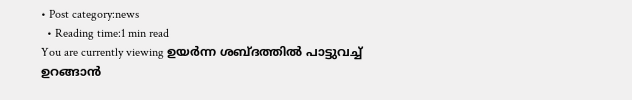• Post category:news
  • Reading time:1 min read
You are currently viewing ഉയര്‍ന്ന ശബ്ദത്തില്‍ പാട്ടുവച്ച് ഉറങ്ങാന്‍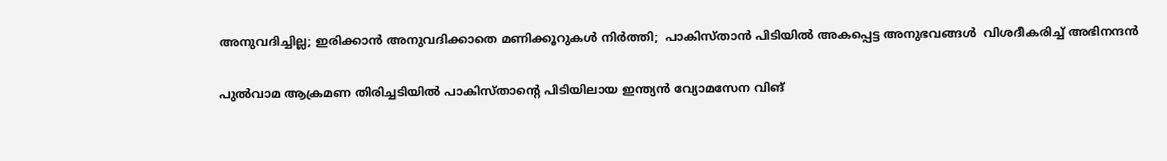അനുവദിച്ചില്ല; ഇരിക്കാന്‍ അനുവദിക്കാതെ മണിക്കൂറുകള്‍ നിര്‍ത്തി;  പാകിസ്താന്‍ പിടിയില്‍ അകപ്പെട്ട അനുഭവങ്ങള്‍  വിശദീകരിച്ച് അഭിനന്ദന്‍

പുല്‍വാമ ആക്രമണ തിരിച്ചടിയില്‍ പാകിസ്താന്‍റെ പിടിയിലായ ഇന്ത്യന്‍ വ്യോമസേന വിങ്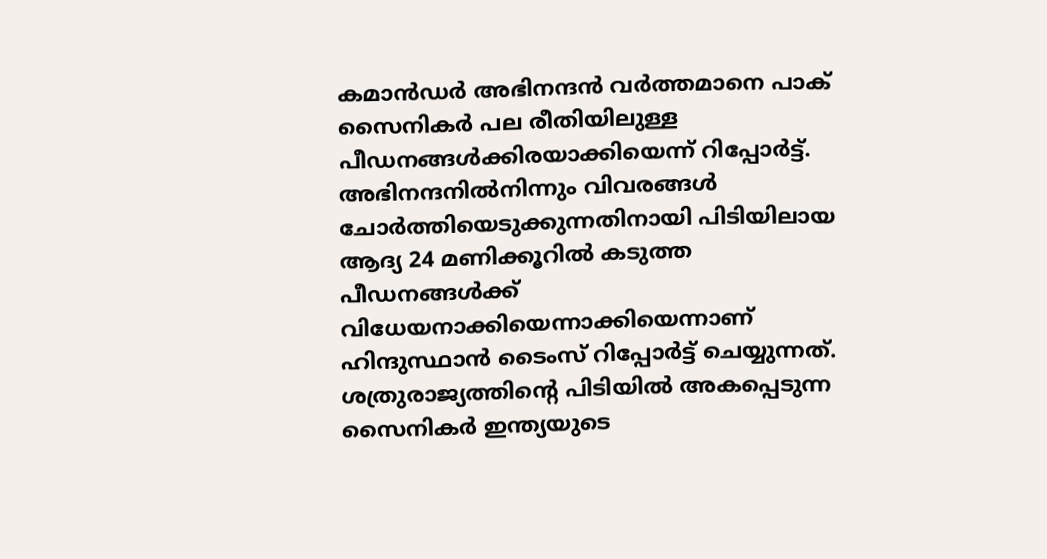കമാന്‍ഡര്‍ അഭിനന്ദന്‍ വര്‍ത്തമാനെ പാക് സൈനികര്‍ പല രീതിയിലുള്ള പീഡനങ്ങള്‍ക്കിരയാക്കിയെന്ന് റിപ്പോര്‍ട്ട്.
അഭിനന്ദനില്‍നിന്നും വിവരങ്ങള്‍ ചോര്‍ത്തിയെടുക്കുന്നതിനായി പിടിയിലായ ആദ്യ 24 മണിക്കൂറില്‍ കടുത്ത പീഡനങ്ങള്‍ക്ക് വിധേയനാക്കിയെന്നാക്കിയെന്നാണ് ഹിന്ദുസ്ഥാന്‍ ടൈംസ് റിപ്പോര്‍ട്ട് ചെയ്യുന്നത്. ശത്രുരാജ്യത്തിന്‍റെ പിടിയില്‍ അകപ്പെടുന്ന സൈനികര്‍ ഇന്ത്യയുടെ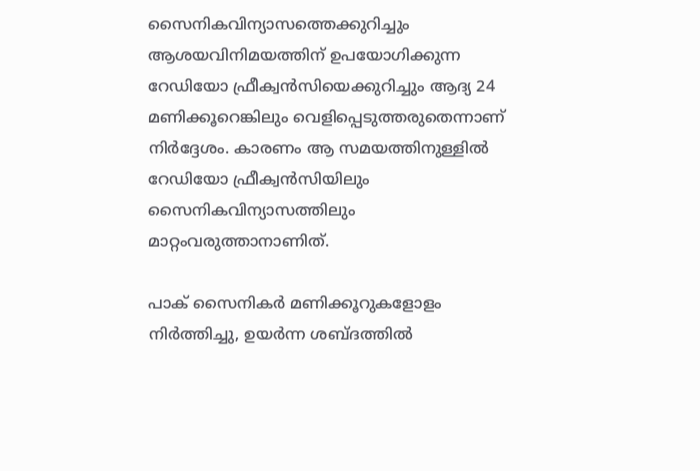സൈനികവിന്യാസത്തെക്കുറിച്ചും ആശയവിനിമയത്തിന് ഉപയോഗിക്കുന്ന റേഡിയോ ഫ്രീക്വന്‍സിയെക്കുറിച്ചും ആദ്യ 24 മണിക്കൂറെങ്കിലും വെളിപ്പെടുത്തരുതെന്നാണ് നിര്‍ദ്ദേശം. കാരണം ആ സമയത്തിനുള്ളില്‍ റേഡിയോ ഫ്രീക്വന്‍സിയിലും സൈനികവിന്യാസത്തിലും മാറ്റംവരുത്താനാണിത്.

പാക് സൈനികര്‍ മണിക്കൂറുകളോളം നിര്‍ത്തിച്ചു, ഉയര്‍ന്ന ശബ്ദത്തില്‍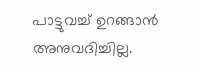പാട്ടുവച്ച് ഉറങ്ങാന്‍ അനുവദിച്ചില്ല.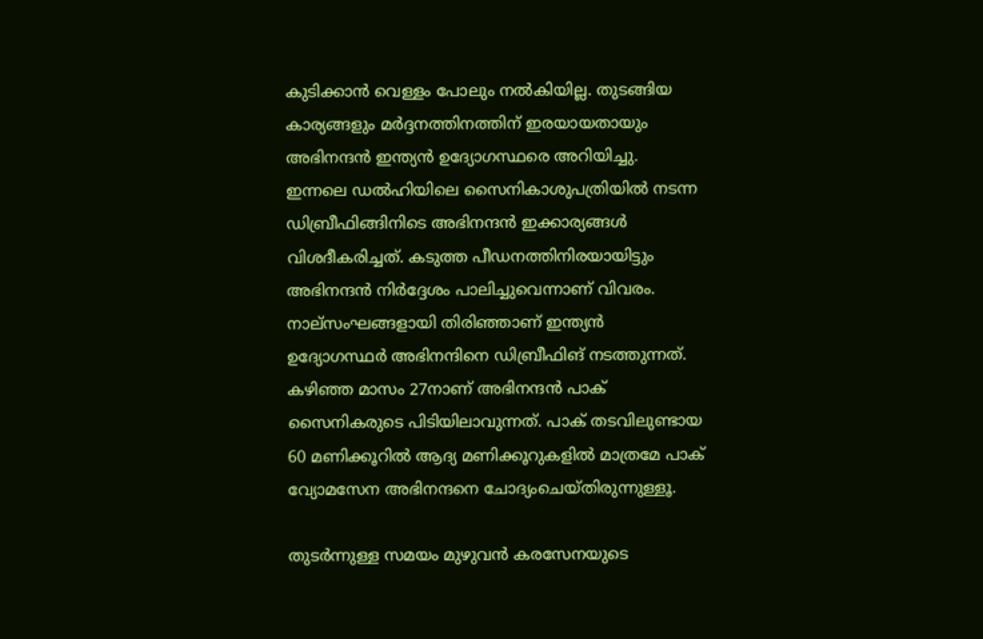കുടിക്കാന്‍ വെള്ളം പോലും നല്‍കിയില്ല. തുടങ്ങിയ കാര്യങ്ങളും മര്‍ദ്ദനത്തിനത്തിന് ഇരയായതായും അഭിനന്ദന്‍ ഇന്ത്യന്‍ ഉദ്യോഗസ്ഥരെ അറിയിച്ചു. ഇന്നലെ ഡല്‍ഹിയിലെ സൈനികാശുപത്രിയില്‍ നടന്ന ഡിബ്രീഫിങ്ങിനിടെ അഭിനന്ദന്‍ ഇക്കാര്യങ്ങള്‍ വിശദീകരിച്ചത്. കടുത്ത പീഡനത്തിനിരയായിട്ടും അഭിനന്ദന്‍ നിര്‍ദ്ദേശം പാലിച്ചുവെന്നാണ് വിവരം. നാല്സംഘങ്ങളായി തിരിഞ്ഞാണ് ഇന്ത്യന്‍ ഉദ്യോഗസ്ഥര്‍ അഭിനന്ദിനെ ഡിബ്രീഫിങ് നടത്തുന്നത്. കഴിഞ്ഞ മാസം 27നാണ് അഭിനന്ദന്‍ പാക് സൈനികരുടെ പിടിയിലാവുന്നത്. പാക് തടവിലുണ്ടായ 60 മണിക്കൂറില്‍ ആദ്യ മണിക്കൂറുകളില്‍ മാത്രമേ പാക് വ്യോമസേന അഭിനന്ദനെ ചോദ്യംചെയ്തിരുന്നുള്ളൂ.

തുടര്‍ന്നുള്ള സമയം മുഴുവന്‍ കരസേനയുടെ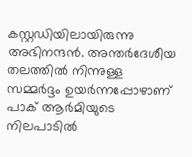കസ്റ്റഡിയിലായിരുന്നു അഭിനന്ദന്‍. അന്തര്‍ദേശീയ തലത്തില്‍ നിന്നുള്ള സമ്മര്‍ദ്ദം ഉയര്‍ന്നപ്പോഴാണ് പാക് ആര്‍മിയുടെ നിലപാടില്‍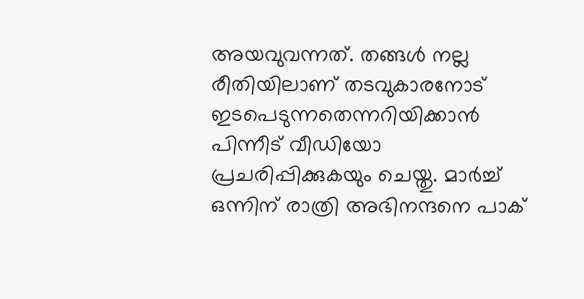അയവുവന്നത്. തങ്ങള്‍ നല്ല രീതിയിലാണ് തടവുകാരനോട് ഇടപെടുന്നതെന്നറിയിക്കാന്‍ പിന്നീട് വീഡിയോ പ്രചരിപ്പിക്കുകയും ചെയ്തു. മാര്‍ച്ച് ഒന്നിന് രാത്രി അഭിനന്ദനെ പാക്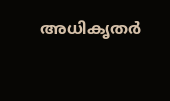അധികൃതര്‍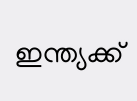ഇന്ത്യക്ക്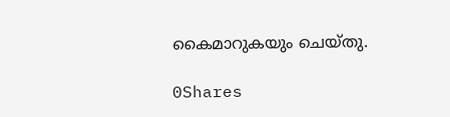കൈമാറുകയും ചെയ്തു.

0Shares